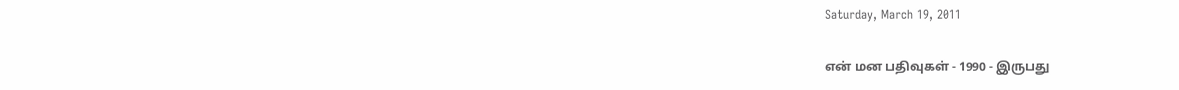Saturday, March 19, 2011

என் மன பதிவுகள் - 1990 - இருபது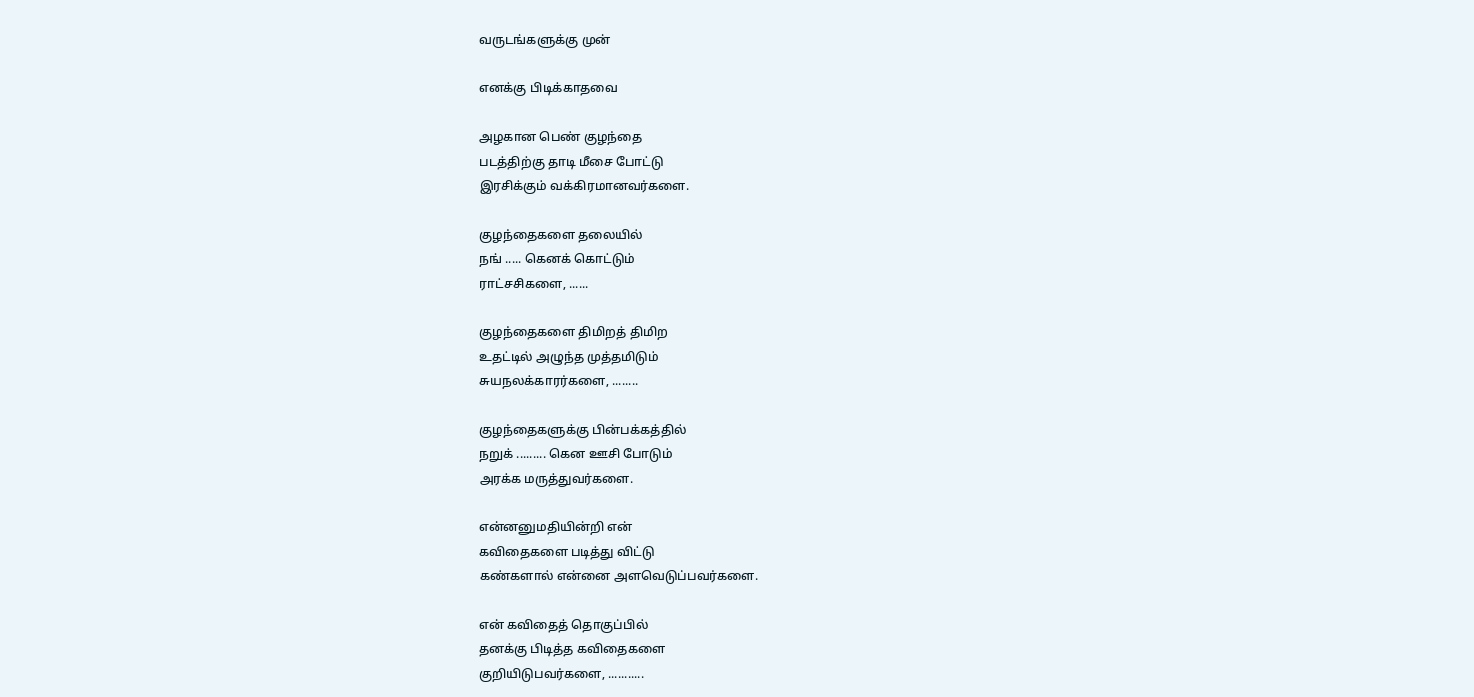வருடங்களுக்கு முன்

எனக்கு பிடிக்காதவை

அழகான பெண் குழந்தை
படத்திற்கு தாடி மீசை போட்டு
இரசிக்கும் வக்கிரமானவர்களை.

குழந்தைகளை தலையில்
நங் ..... கெனக் கொட்டும்
ராட்சசிகளை, ......

குழந்தைகளை திமிறத் திமிற
உதட்டில் அழுந்த முத்தமிடும்
சுயநலக்காரர்களை, ........

குழந்தைகளுக்கு பின்பக்கத்தில்
நறுக் ......... கென ஊசி போடும்
அரக்க மருத்துவர்களை.

என்னனுமதியின்றி என்
கவிதைகளை படித்து விட்டு
கண்களால் என்னை அளவெடுப்பவர்களை.

என் கவிதைத் தொகுப்பில்
தனக்கு பிடித்த கவிதைகளை
குறியிடுபவர்களை, ...........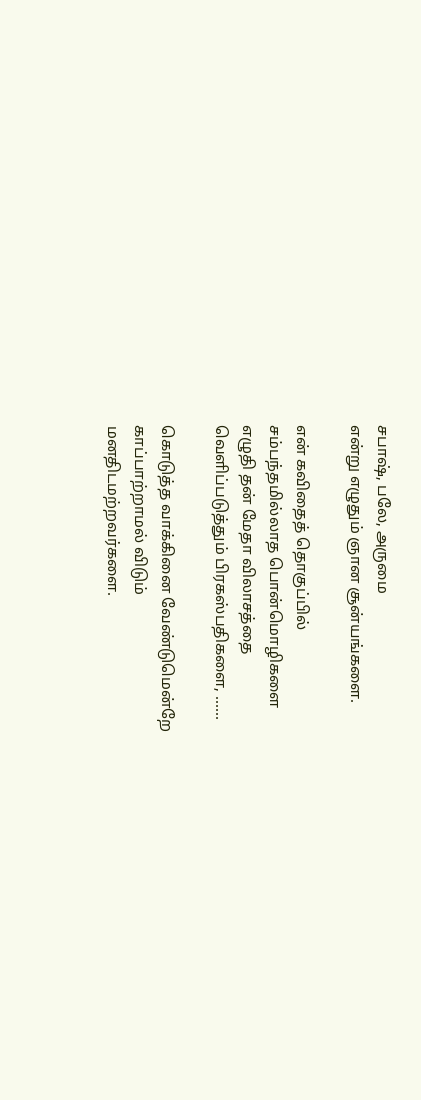சபாஷ், பலே, அருமை
என்று எழுதும் ஞான சூன்யங்களை.

என் கவிதைத் தொகுப்பில்
சம்பந்தமில்லாத பொன்மொழிகளை
எழுதி தன் மேதா விலாசத்தை
வெளிப்படுத்தும் பிரகஸ்பதிகளை, ......

கொடுத்த வாக்கினை வேண்டுமென்றே
காப்பாற்றாமல் விடும்
மனதிடமற்றவர்களை.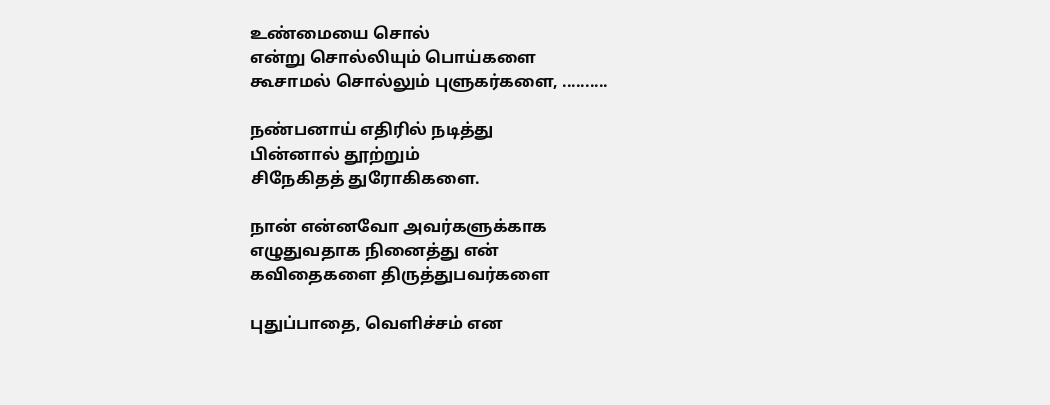உண்மையை சொல்
என்று சொல்லியும் பொய்களை
கூசாமல் சொல்லும் புளுகர்களை, ..........

நண்பனாய் எதிரில் நடித்து
பின்னால் தூற்றும்
சிநேகிதத் துரோகிகளை.

நான் என்னவோ அவர்களுக்காக
எழுதுவதாக நினைத்து என்
கவிதைகளை திருத்துபவர்களை

புதுப்பாதை, வெளிச்சம் என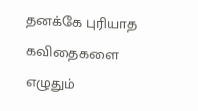தனக்கே புரியாத கவிதைகளை
எழுதும்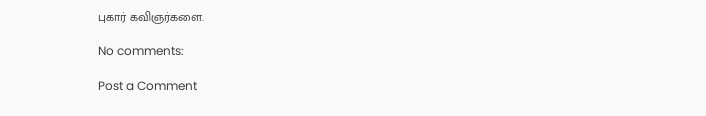புகார் கவிஞர்களை.

No comments:

Post a Comment